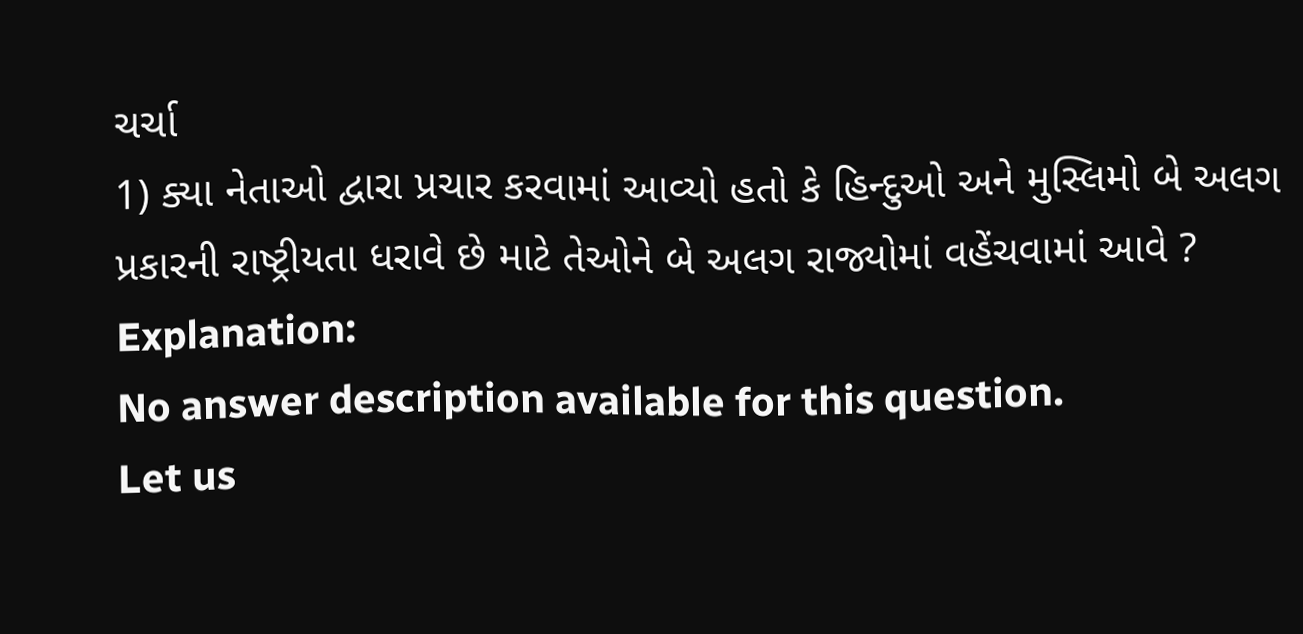ચર્ચા
1) ક્યા નેતાઓ દ્વારા પ્રચાર કરવામાં આવ્યો હતો કે હિન્દુઓ અને મુસ્લિમો બે અલગ પ્રકારની રાષ્ટ્રીયતા ધરાવે છે માટે તેઓને બે અલગ રાજ્યોમાં વહેંચવામાં આવે ?
Explanation:
No answer description available for this question.
Let us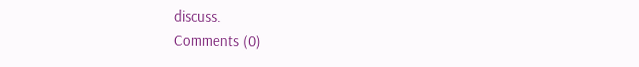discuss.
Comments (0)